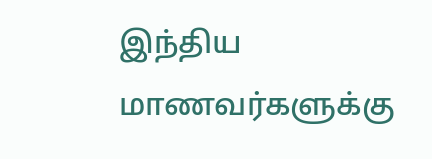இந்திய மாணவர்களுக்கு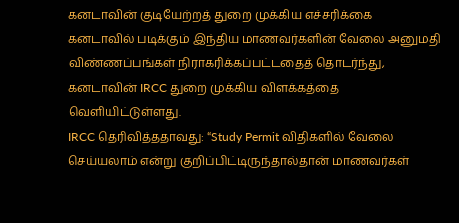கனடாவின் குடியேற்றத் துறை முக்கிய எச்சரிக்கை
கனடாவில் படிக்கும் இந்திய மாணவர்களின் வேலை அனுமதி விண்ணப்பங்கள் நிராகரிக்கப்பட்டதைத் தொடர்ந்து, கனடாவின் IRCC துறை முக்கிய விளக்கத்தை வெளியிட்டுள்ளது.
IRCC தெரிவித்ததாவது: “Study Permit விதிகளில் வேலை செய்யலாம் என்று குறிப்பிட்டிருந்தால்தான் மாணவர்கள்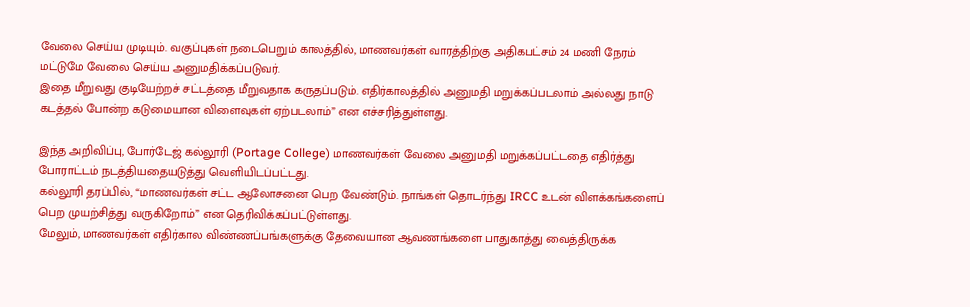வேலை செய்ய முடியும். வகுப்புகள் நடைபெறும் காலத்தில், மாணவர்கள் வாரத்திற்கு அதிகபட்சம் 24 மணி நேரம் மட்டுமே வேலை செய்ய அனுமதிக்கப்படுவர்.
இதை மீறுவது குடியேற்றச் சட்டத்தை மீறுவதாக கருதப்படும். எதிர்காலத்தில் அனுமதி மறுக்கப்படலாம் அல்லது நாடு கடத்தல் போன்ற கடுமையான விளைவுகள் ஏற்படலாம்” என எச்சரித்துள்ளது.

இந்த அறிவிப்பு, போர்டேஜ் கல்லூரி (Portage College) மாணவர்கள் வேலை அனுமதி மறுக்கப்பட்டதை எதிர்த்து போராட்டம் நடத்தியதையடுத்து வெளியிடப்பட்டது.
கல்லூரி தரப்பில், “மாணவர்கள் சட்ட ஆலோசனை பெற வேண்டும். நாங்கள் தொடர்ந்து IRCC உடன் விளக்கங்களைப் பெற முயற்சித்து வருகிறோம்” என தெரிவிக்கப்பட்டுள்ளது.
மேலும், மாணவர்கள் எதிர்கால விண்ணப்பங்களுக்கு தேவையான ஆவணங்களை பாதுகாத்து வைத்திருக்க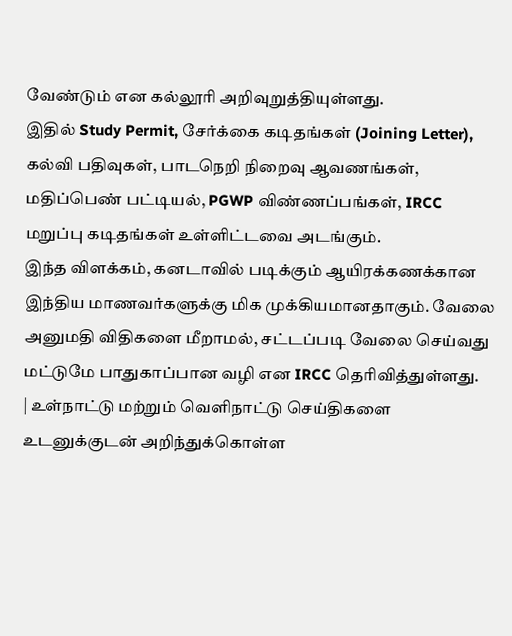வேண்டும் என கல்லூரி அறிவுறுத்தியுள்ளது.
இதில் Study Permit, சேர்க்கை கடிதங்கள் (Joining Letter), கல்வி பதிவுகள், பாடநெறி நிறைவு ஆவணங்கள், மதிப்பெண் பட்டியல், PGWP விண்ணப்பங்கள், IRCC மறுப்பு கடிதங்கள் உள்ளிட்டவை அடங்கும்.
இந்த விளக்கம், கனடாவில் படிக்கும் ஆயிரக்கணக்கான இந்திய மாணவர்களுக்கு மிக முக்கியமானதாகும். வேலை அனுமதி விதிகளை மீறாமல், சட்டப்படி வேலை செய்வது மட்டுமே பாதுகாப்பான வழி என IRCC தெரிவித்துள்ளது.
| உள்நாட்டு மற்றும் வெளிநாட்டு செய்திகளை உடனுக்குடன் அறிந்துக்கொள்ள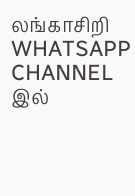லங்காசிறி WHATSAPP CHANNEL இல்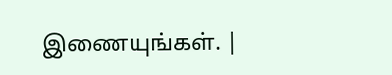இணையுங்கள். |